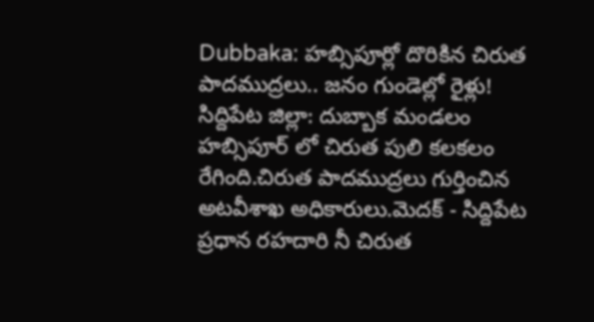Dubbaka: హబ్సిపూర్లో దొరికిన చిరుత పాదముద్రలు.. జనం గుండెల్లో రైళ్లు!
సిద్దిపేట జిల్లా: దుబ్బాక మండలం హబ్సిపూర్ లో చిరుత పులి కలకలం రేగింది.చిరుత పాదముద్రలు గుర్తించిన అటవీశాఖ అధికారులు.మెదక్ - సిద్దిపేట ప్రధాన రహదారి నీ చిరుత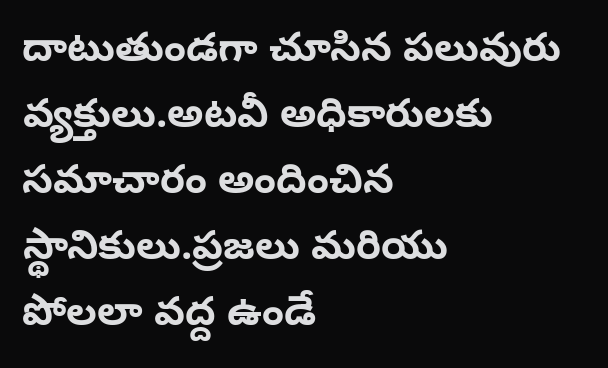దాటుతుండగా చూసిన పలువురు వ్యక్తులు.అటవీ అధికారులకు సమాచారం అందించిన స్థానికులు.ప్రజలు మరియు పోలలా వద్ద ఉండే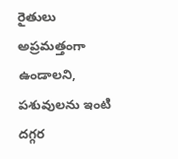రైతులు అప్రమత్తంగా ఉండాలని, పశువులను ఇంటి దగ్గర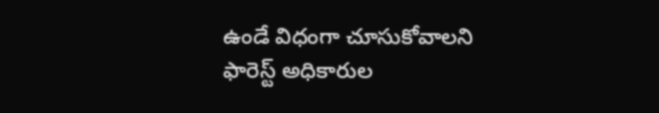ఉండే విధంగా చూసుకోవాలని ఫారెస్ట్ అధికారుల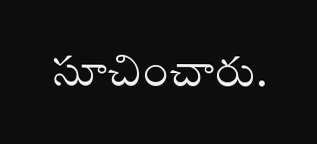సూచించారు.